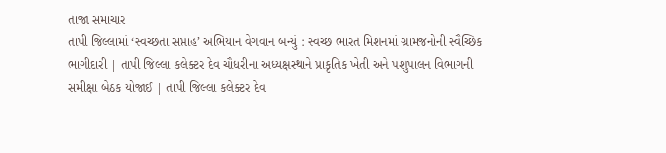તાજા સમાચાર
તાપી જિલ્લામાં ‘સ્વચ્છતા સપ્તાહ’ અભિયાન વેગવાન બન્યું : સ્વચ્છ ભારત મિશનમાં ગ્રામજનોની સ્વૈચ્છિક ભાગીદારી | તાપી જિલ્લા કલેક્ટર દેવ ચૌધરીના અધ્યક્ષસ્થાને પ્રાકૃતિક ખેતી અને પશુપાલન વિભાગની સમીક્ષા બેઠક યોજાઈ | તાપી જિલ્લા કલેક્ટર દેવ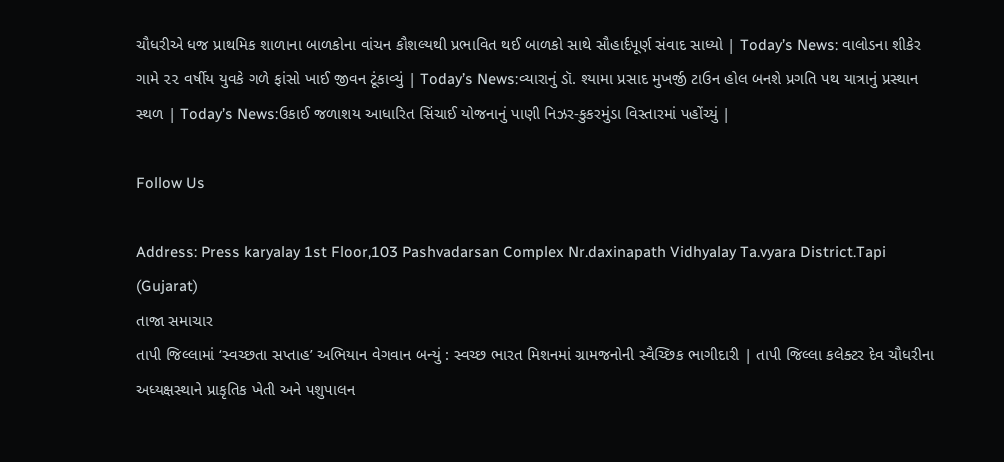ચૌધરીએ ધજ પ્રાથમિક શાળાના બાળકોના વાંચન કૌશલ્યથી પ્રભાવિત થઈ બાળકો સાથે સૌહાર્દપૂર્ણ સંવાદ સાધ્યો | Today’s News: વાલોડના શીકેર ગામે ૨૨ વર્ષીય યુવકે ગળે ફાંસો ખાઈ જીવન ટૂંકાવ્યું | Today’s News:વ્યારાનું ડૉ. શ્યામા પ્રસાદ મુખર્જી ટાઉન હોલ બનશે પ્રગતિ પથ યાત્રાનું પ્રસ્થાન સ્થળ | Today’s News:ઉકાઈ જળાશય આધારિત સિંચાઈ યોજનાનું પાણી નિઝર-કુકરમુંડા વિસ્તારમાં પહોંચ્યું |

Follow Us

Address: Press karyalay 1st Floor,103 Pashvadarsan Complex Nr.daxinapath Vidhyalay Ta.vyara District.Tapi (Gujarat)
તાજા સમાચાર
તાપી જિલ્લામાં ‘સ્વચ્છતા સપ્તાહ’ અભિયાન વેગવાન બન્યું : સ્વચ્છ ભારત મિશનમાં ગ્રામજનોની સ્વૈચ્છિક ભાગીદારી | તાપી જિલ્લા કલેક્ટર દેવ ચૌધરીના અધ્યક્ષસ્થાને પ્રાકૃતિક ખેતી અને પશુપાલન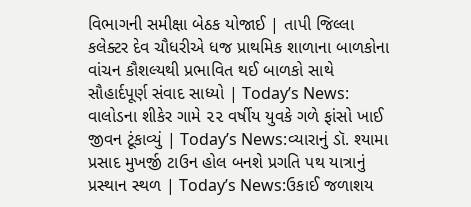વિભાગની સમીક્ષા બેઠક યોજાઈ | તાપી જિલ્લા કલેક્ટર દેવ ચૌધરીએ ધજ પ્રાથમિક શાળાના બાળકોના વાંચન કૌશલ્યથી પ્રભાવિત થઈ બાળકો સાથે સૌહાર્દપૂર્ણ સંવાદ સાધ્યો | Today’s News: વાલોડના શીકેર ગામે ૨૨ વર્ષીય યુવકે ગળે ફાંસો ખાઈ જીવન ટૂંકાવ્યું | Today’s News:વ્યારાનું ડૉ. શ્યામા પ્રસાદ મુખર્જી ટાઉન હોલ બનશે પ્રગતિ પથ યાત્રાનું પ્રસ્થાન સ્થળ | Today’s News:ઉકાઈ જળાશય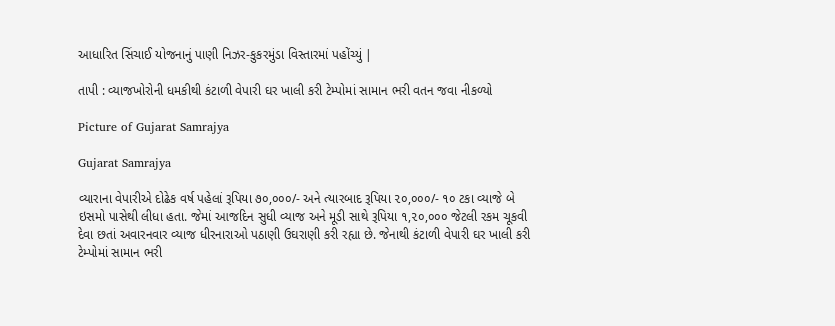આધારિત સિંચાઈ યોજનાનું પાણી નિઝર-કુકરમુંડા વિસ્તારમાં પહોંચ્યું |

તાપી : વ્યાજખોરોની ધમકીથી કંટાળી વેપારી ઘર ખાલી કરી ટેમ્પોમાં સામાન ભરી વતન જવા નીકળ્યો

Picture of Gujarat Samrajya

Gujarat Samrajya

વ્યારાના વેપારીએ દોઢેક વર્ષ પહેલાં રૂપિયા ૭૦,૦૦૦/- અને ત્યારબાદ રૂપિયા ૨૦,૦૦૦/- ૧૦ ટકા વ્યાજે બે ઇસમો પાસેથી લીધા હતા. જેમાં આજદિન સુધી વ્યાજ અને મૂડી સાથે રૂપિયા ૧,૨૦,૦૦૦ જેટલી રકમ ચૂકવી દેવા છતાં અવારનવાર વ્યાજ ધીરનારાઓ પઠાણી ઉઘરાણી કરી રહ્યા છે. જેનાથી કંટાળી વેપારી ઘર ખાલી કરી ટેમ્પોમાં સામાન ભરી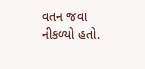વતન જવા નીકળ્યો હતો.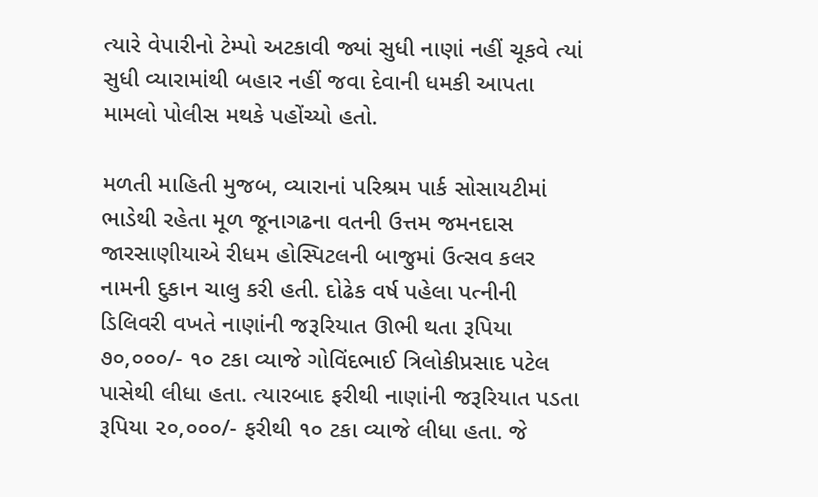ત્યારે વેપારીનો ટેમ્પો અટકાવી જ્યાં સુધી નાણાં નહીં ચૂકવે ત્યાં સુધી વ્યારામાંથી બહાર નહીં જવા દેવાની ધમકી આપતા મામલો પોલીસ મથકે પહોંચ્યો હતો.

મળતી માહિતી મુજબ, વ્યારાનાં પરિશ્રમ પાર્ક સોસાયટીમાં ભાડેથી રહેતા મૂળ જૂનાગઢના વતની ઉત્તમ જમનદાસ જારસાણીયાએ રીધમ હોસ્પિટલની બાજુમાં ઉત્સવ કલર નામની દુકાન ચાલુ કરી હતી. દોઢેક વર્ષ પહેલા પત્નીની ડિલિવરી વખતે નાણાંની જરૂરિયાત ઊભી થતા રૂપિયા ૭૦,૦૦૦/- ૧૦ ટકા વ્યાજે ગોવિંદભાઈ ત્રિલોકીપ્રસાદ પટેલ પાસેથી લીધા હતા. ત્યારબાદ ફરીથી નાણાંની જરૂરિયાત પડતા રૂપિયા ૨૦,૦૦૦/- ફરીથી ૧૦ ટકા વ્યાજે લીધા હતા. જે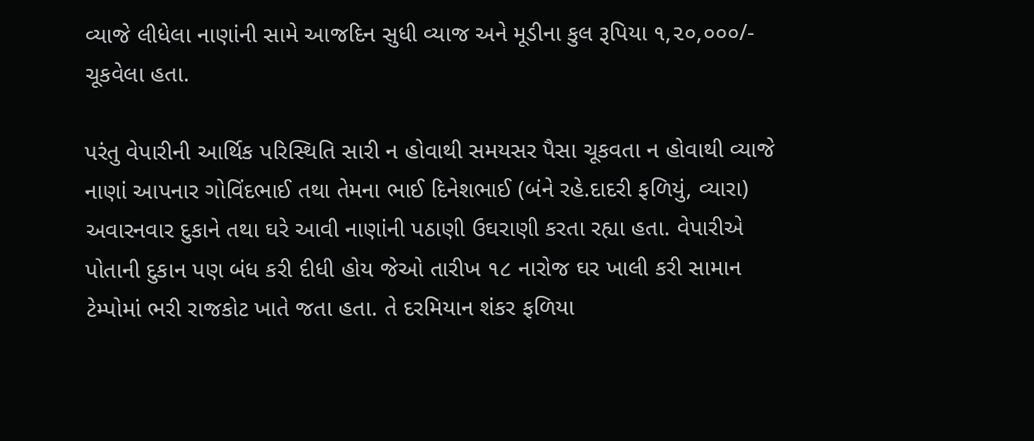વ્યાજે લીધેલા નાણાંની સામે આજદિન સુધી વ્યાજ અને મૂડીના કુલ રૂપિયા ૧,૨૦,૦૦૦/- ચૂકવેલા હતા.

પરંતુ વેપારીની આર્થિક પરિસ્થિતિ સારી ન હોવાથી સમયસર પૈસા ચૂકવતા ન હોવાથી વ્યાજે નાણાં આપનાર ગોવિંદભાઈ તથા તેમના ભાઈ દિનેશભાઈ (બંને રહે.દાદરી ફળિયું, વ્યારા) અવારનવાર દુકાને તથા ઘરે આવી નાણાંની પઠાણી ઉઘરાણી કરતા રહ્યા હતા. વેપારીએ પોતાની દુકાન પણ બંધ કરી દીધી હોય જેઓ તારીખ ૧૮ નારોજ ઘર ખાલી કરી સામાન ટેમ્પોમાં ભરી રાજકોટ ખાતે જતા હતા. તે દરમિયાન શંકર ફળિયા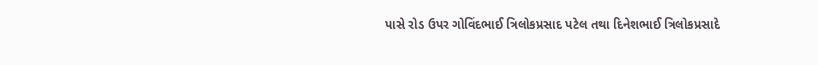પાસે રોડ ઉપર ગોવિંદભાઈ ત્રિલોકપ્રસાદ પટેલ તથા દિનેશભાઈ ત્રિલોકપ્રસાદે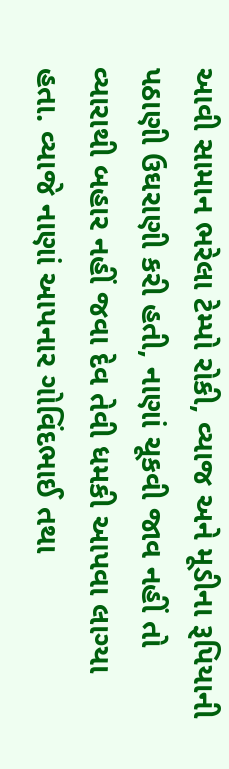આવી સામાન ભરેલા ટેમ્પો રોકી, વ્યાજ અને મૂડીના રૂપિયાની પઠાણી ઉઘરાણી કરી હતી, નાણાં ચૂકવી જાવ નહીં તો વ્યારાથી બહાર નહીં જવા દેવ તેવી ધમકી આપવા લાગ્યા હતા. વ્યાજે નાણાં આપનાર ગોવિંદભાઈ તથા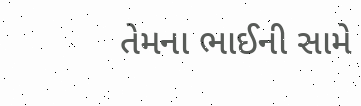તેમના ભાઈની સામે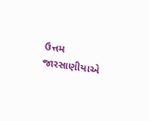ઉત્તમ જારસાણીયાએ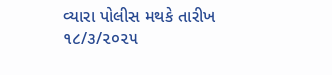વ્યારા પોલીસ મથકે તારીખ ૧૮/૩/૨૦૨૫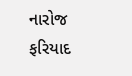નારોજ ફરિયાદ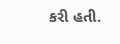કરી હતી.